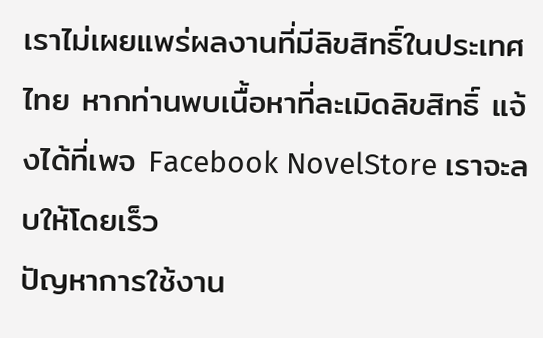เราไม่เผยแพร่ผลงานที่มีลิขสิทธิ์ในประเทศไทย หากท่านพบเนื้อหาที่ละเมิดลิขสิทธิ์ แจ้งได้ที่เพจ Facebook NovelStore เราจะลบให้โดยเร็ว
ปัญหาการใช้งาน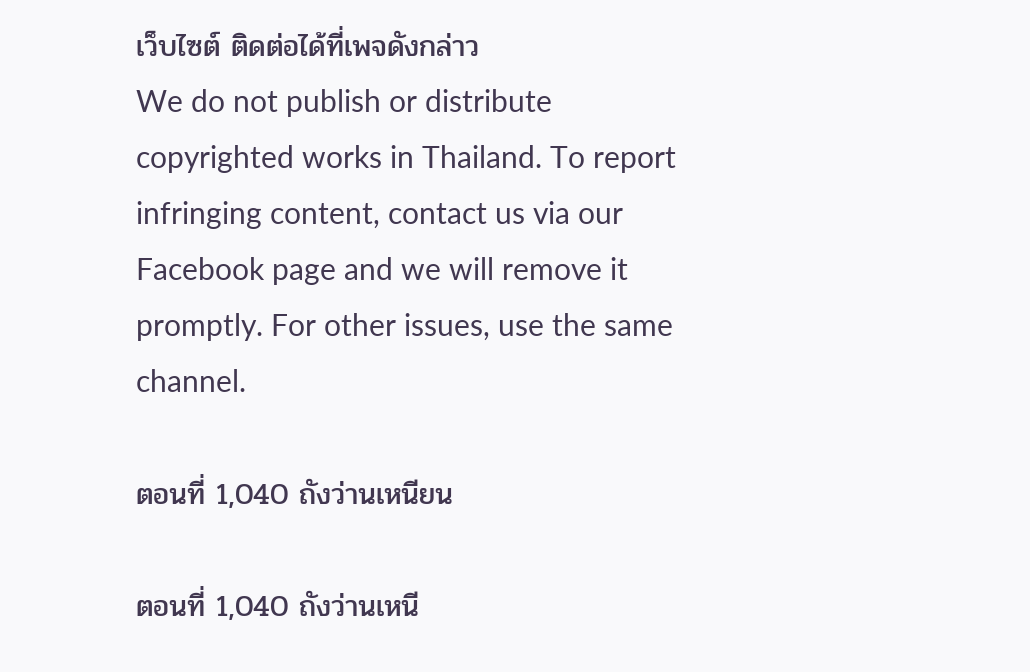เว็บไซต์ ติดต่อได้ที่เพจดังกล่าว
We do not publish or distribute copyrighted works in Thailand. To report infringing content, contact us via our Facebook page and we will remove it promptly. For other issues, use the same channel.

ตอนที่ 1,040 ถังว่านเหนียน

ตอนที่ 1,040 ถังว่านเหนี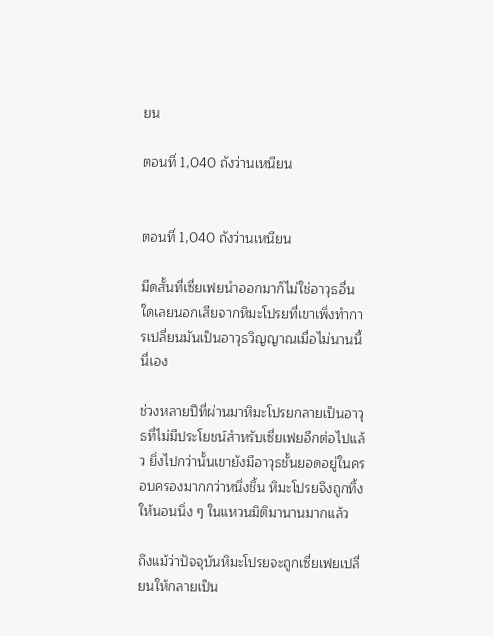ยน

ตอนที่ 1,040 ถังว่านเหนียน


ตอนที่ 1,040 ถังว่านเหนียน

มีดสั้นที่เซี่ยเฟยนำออกมาก็ไม่ใช่อาวุธอื่นใดเลยนอกเสียจากหิมะโปรยที่เขาเพิ่งทำการเปลี่ยนมันเป็นอาวุธวิญญาณเมื่อไม่นานนี้นี่เอง

ช่วงหลายปีที่ผ่านมาหิมะโปรยกลายเป็นอาวุธที่ไม่มีประโยชน์สำหรับเซี่ยเฟยอีกต่อไปแล้ว ยิ่งไปกว่านั้นเขายังมีอาวุธชั้นยอดอยู่ในครอบครองมากกว่าหนึ่งชิ้น หิมะโปรยจึงถูกทิ้งให้นอนนิ่ง ๆ ในแหวนมิติมานานมากแล้ว

ถึงแม้ว่าปัจจุบันหิมะโปรยจะถูกเซี่ยเฟยเปลี่ยนให้กลายเป็น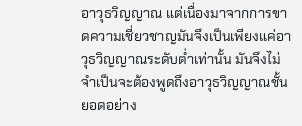อาวุธวิญญาณ แต่เนื่องมาจากการขาดความเชี่ยวชาญมันจึงเป็นเพียงแค่อาวุธวิญญาณระดับต่ำเท่านั้น มันจึงไม่จำเป็นจะต้องพูดถึงอาวุธวิญญาณชั้นยอดอย่าง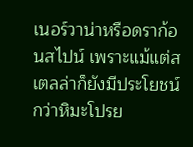เนอร์วาน่าหรือดราก้อนสไปน์ เพราะแม้แต่สเตลล่าก็ยังมีประโยชน์กว่าหิมะโปรย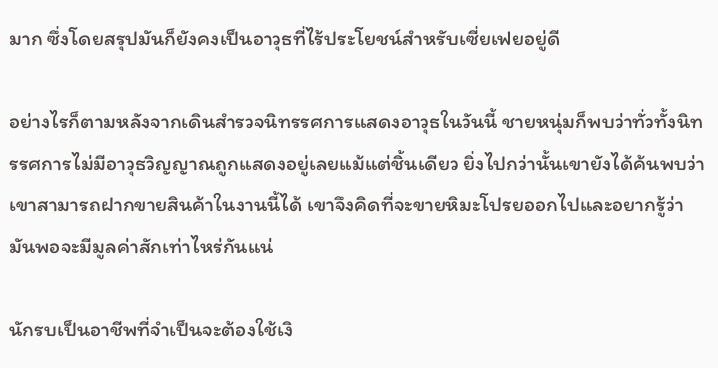มาก ซึ่งโดยสรุปมันก็ยังคงเป็นอาวุธที่ไร้ประโยชน์สำหรับเซี่ยเฟยอยู่ดี

อย่างไรก็ตามหลังจากเดินสำรวจนิทรรศการแสดงอาวุธในวันนี้ ชายหนุ่มก็พบว่าทั่วทั้งนิทรรศการไม่มีอาวุธวิญญาณถูกแสดงอยู่เลยแม้แต่ชิ้นเดียว ยิ่งไปกว่านั้นเขายังได้ค้นพบว่าเขาสามารถฝากขายสินค้าในงานนี้ได้ เขาจึงคิดที่จะขายหิมะโปรยออกไปและอยากรู้ว่ามันพอจะมีมูลค่าสักเท่าไหร่กันแน่

นักรบเป็นอาชีพที่จำเป็นจะต้องใช้เงิ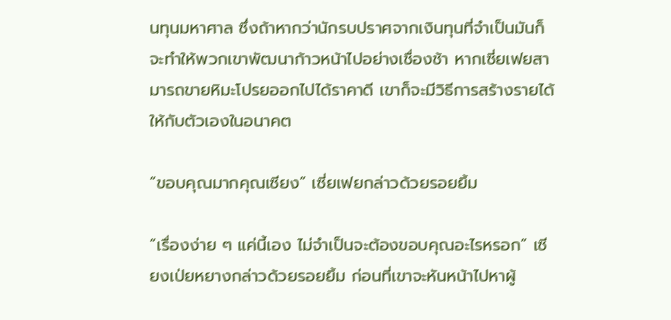นทุนมหาศาล ซึ่งถ้าหากว่านักรบปราศจากเงินทุนที่จำเป็นมันก็จะทำให้พวกเขาพัฒนาก้าวหน้าไปอย่างเชื่องช้า หากเซี่ยเฟยสามารถขายหิมะโปรยออกไปได้ราคาดี เขาก็จะมีวิธีการสร้างรายได้ให้กับตัวเองในอนาคต

“ขอบคุณมากคุณเซียง” เซี่ยเฟยกล่าวด้วยรอยยิ้ม

“เรื่องง่าย ๆ แค่นี้เอง ไม่จำเป็นจะต้องขอบคุณอะไรหรอก” เซียงเป่ยหยางกล่าวด้วยรอยยิ้ม ก่อนที่เขาจะหันหน้าไปหาผู้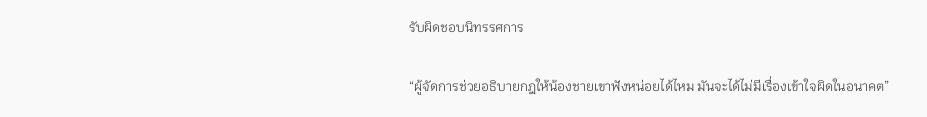รับผิดชอบนิทรรศการ

“ผู้จัดการช่วยอธิบายกฎให้น้องชายเขาฟังหน่อยได้ไหม มันจะได้ไม่มีเรื่องเข้าใจผิดในอนาคต”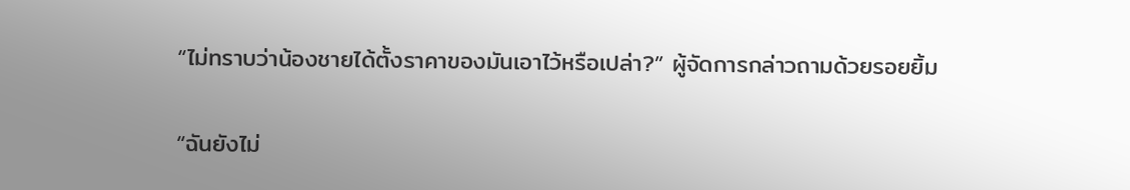“ไม่ทราบว่าน้องชายได้ตั้งราคาของมันเอาไว้หรือเปล่า?” ผู้จัดการกล่าวถามด้วยรอยยิ้ม

“ฉันยังไม่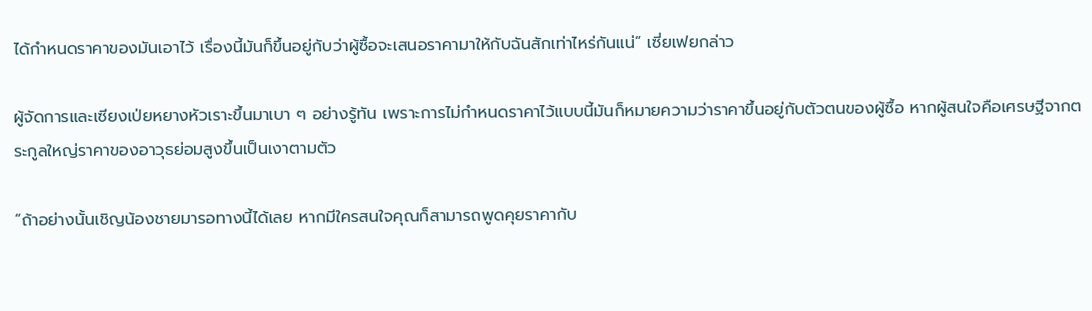ได้กำหนดราคาของมันเอาไว้ เรื่องนี้มันก็ขึ้นอยู่กับว่าผู้ซื้อจะเสนอราคามาให้กับฉันสักเท่าไหร่กันแน่” เซี่ยเฟยกล่าว

ผู้จัดการและเซียงเป่ยหยางหัวเราะขึ้นมาเบา ๆ อย่างรู้ทัน เพราะการไม่กำหนดราคาไว้แบบนี้มันก็หมายความว่าราคาขึ้นอยู่กับตัวตนของผู้ซื้อ หากผู้สนใจคือเศรษฐีจากตระกูลใหญ่ราคาของอาวุธย่อมสูงขึ้นเป็นเงาตามตัว

“ถ้าอย่างนั้นเชิญน้องชายมารอทางนี้ได้เลย หากมีใครสนใจคุณก็สามารถพูดคุยราคากับ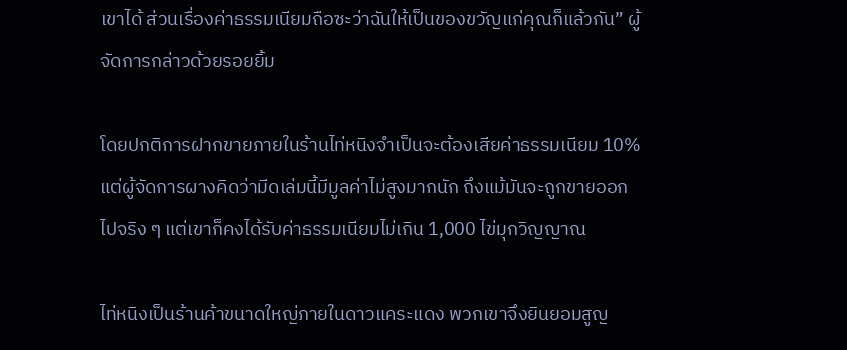เขาได้ ส่วนเรื่องค่าธรรมเนียมถือซะว่าฉันให้เป็นของขวัญแก่คุณก็แล้วกัน” ผู้จัดการกล่าวด้วยรอยยิ้ม

โดยปกติการฝากขายภายในร้านไท่หนิงจำเป็นจะต้องเสียค่าธรรมเนียม 10% แต่ผู้จัดการผางคิดว่ามีดเล่มนี้มีมูลค่าไม่สูงมากนัก ถึงแม้มันจะถูกขายออกไปจริง ๆ แต่เขาก็คงได้รับค่าธรรมเนียมไม่เกิน 1,000 ไข่มุกวิญญาณ

ไท่หนิงเป็นร้านค้าขนาดใหญ่ภายในดาวแคระแดง พวกเขาจึงยินยอมสูญ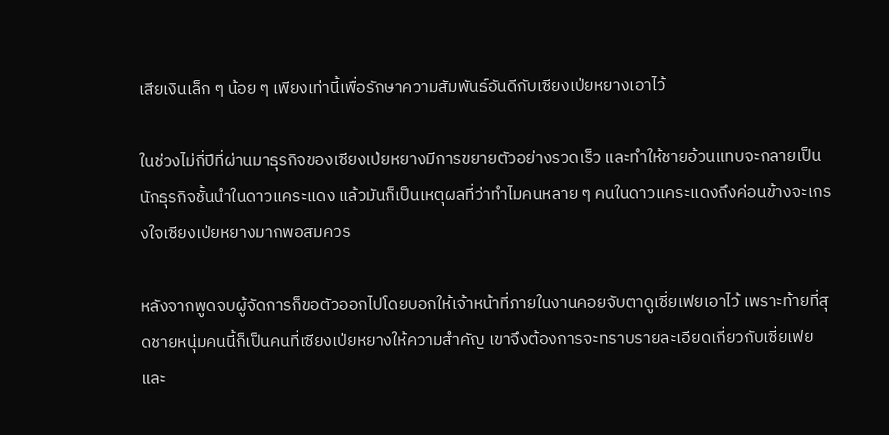เสียเงินเล็ก ๆ น้อย ๆ เพียงเท่านี้เพื่อรักษาความสัมพันธ์อันดีกับเซียงเป่ยหยางเอาไว้

ในช่วงไม่กี่ปีที่ผ่านมาธุรกิจของเซียงเป่ยหยางมีการขยายตัวอย่างรวดเร็ว และทำให้ชายอ้วนแทบจะกลายเป็นนักธุรกิจชั้นนำในดาวแคระแดง แล้วมันก็เป็นเหตุผลที่ว่าทำไมคนหลาย ๆ คนในดาวแคระแดงถึงค่อนข้างจะเกรงใจเซียงเป่ยหยางมากพอสมควร

หลังจากพูดจบผู้จัดการก็ขอตัวออกไปโดยบอกให้เจ้าหน้าที่ภายในงานคอยจับตาดูเซี่ยเฟยเอาไว้ เพราะท้ายที่สุดชายหนุ่มคนนี้ก็เป็นคนที่เซียงเป่ยหยางให้ความสำคัญ เขาจึงต้องการจะทราบรายละเอียดเกี่ยวกับเซี่ยเฟย และ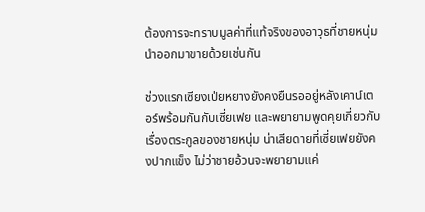ต้องการจะทราบมูลค่าที่แท้จริงของอาวุธที่ชายหนุ่มนำออกมาขายด้วยเช่นกัน

ช่วงแรกเซียงเป่ยหยางยังคงยืนรออยู่หลังเคาน์เตอร์พร้อมกันกับเซี่ยเฟย และพยายามพูดคุยเกี่ยวกับเรื่องตระกูลของชายหนุ่ม น่าเสียดายที่เซี่ยเฟยยังคงปากแข็ง ไม่ว่าชายอ้วนจะพยายามแค่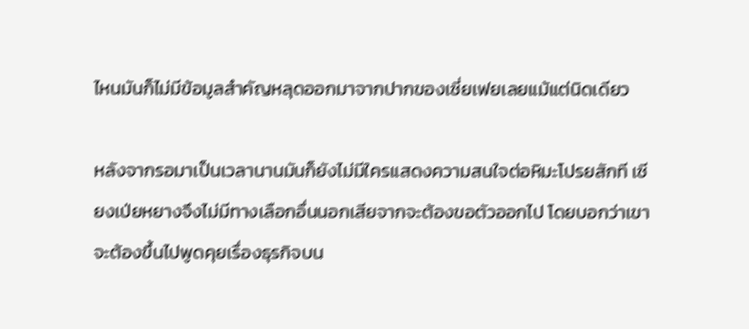ไหนมันก็ไม่มีข้อมูลสำคัญหลุดออกมาจากปากของเซี่ยเฟยเลยแม้แต่นิดเดียว

หลังจากรอมาเป็นเวลานานมันก็ยังไม่มีใครแสดงความสนใจต่อหิมะโปรยสักที เซียงเป่ยหยางจึงไม่มีทางเลือกอื่นนอกเสียจากจะต้องขอตัวออกไป โดยบอกว่าเขาจะต้องขึ้นไปพูดคุยเรื่องธุรกิจบน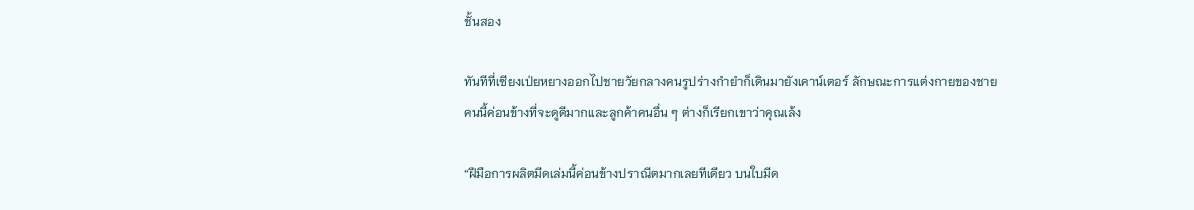ชั้นสอง

ทันทีที่เซียงเป่ยหยางออกไปชายวัยกลางคนรูปร่างกำยำก็เดินมายังเคาน์เตอร์ ลักษณะการแต่งกายของชายคนนี้ค่อนข้างที่จะดูดีมากและลูกค้าคนอื่น ๆ ต่างก็เรียกเขาว่าคุณเล้ง

“ฝีมือการผลิตมีดเล่มนี้ค่อนข้างปราณีตมากเลยทีเดียว บนใบมีด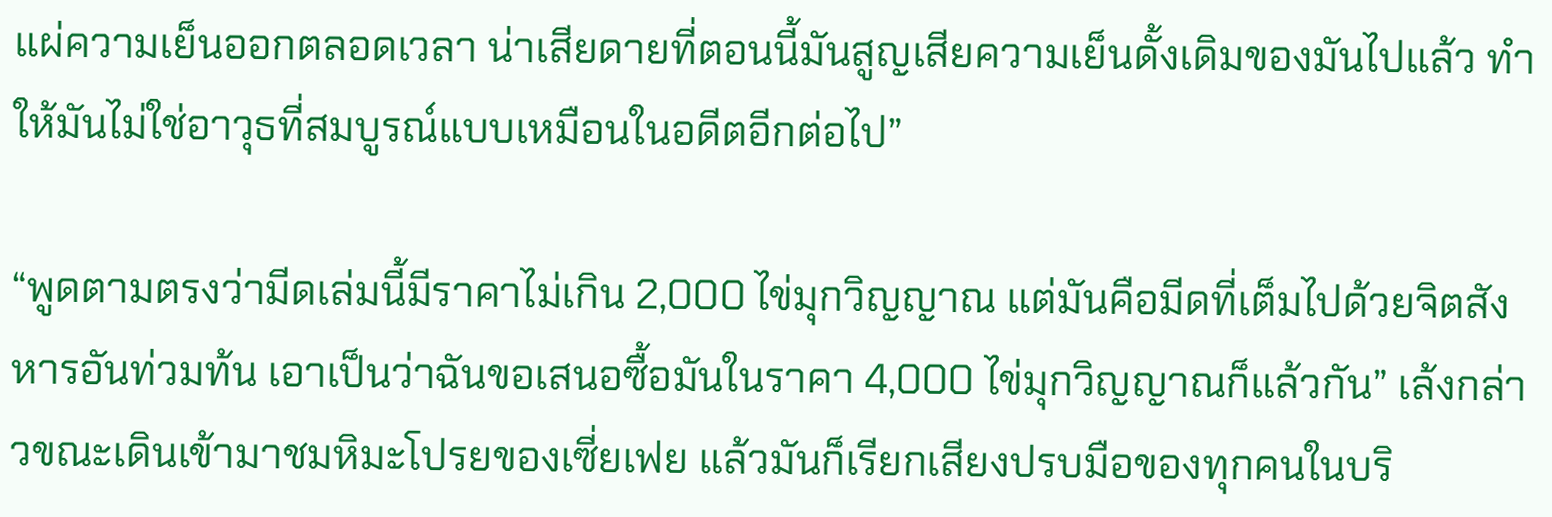แผ่ความเย็นออกตลอดเวลา น่าเสียดายที่ตอนนี้มันสูญเสียความเย็นดั้งเดิมของมันไปแล้ว ทำให้มันไม่ใช่อาวุธที่สมบูรณ์แบบเหมือนในอดีตอีกต่อไป”

“พูดตามตรงว่ามีดเล่มนี้มีราคาไม่เกิน 2,000 ไข่มุกวิญญาณ แต่มันคือมีดที่เต็มไปด้วยจิตสังหารอันท่วมท้น เอาเป็นว่าฉันขอเสนอซื้อมันในราคา 4,000 ไข่มุกวิญญาณก็แล้วกัน” เล้งกล่าวขณะเดินเข้ามาชมหิมะโปรยของเซี่ยเฟย แล้วมันก็เรียกเสียงปรบมือของทุกคนในบริ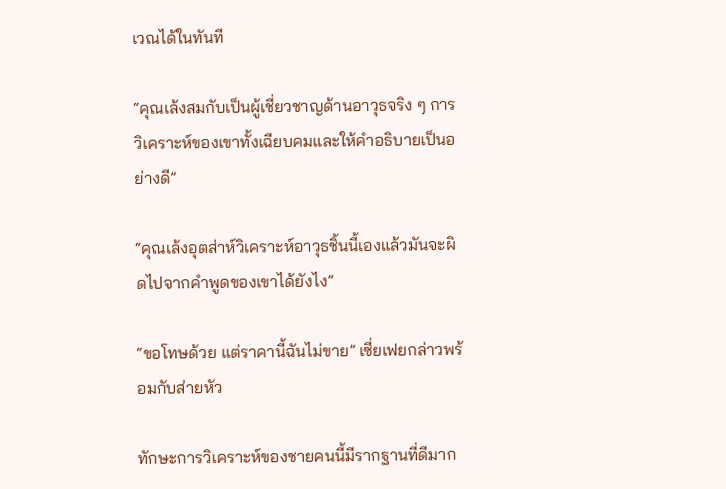เวณได้ในทันที

“คุณเล้งสมกับเป็นผู้เชี่ยวชาญด้านอาวุธจริง ๆ การวิเคราะห์ของเขาทั้งเฉียบคมและให้คำอธิบายเป็นอย่างดี”

“คุณเล้งอุตส่าห์วิเคราะห์อาวุธชิ้นนี้เองแล้วมันจะผิดไปจากคำพูดของเขาได้ยังไง”

“ขอโทษด้วย แต่ราคานี้ฉันไม่ขาย” เซี่ยเฟยกล่าวพร้อมกับส่ายหัว

ทักษะการวิเคราะห์ของชายคนนี้มีรากฐานที่ดีมาก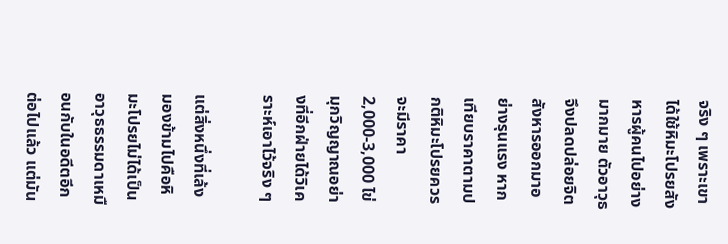จริง ๆ เพราะเขาได้ใช้หิมะโปรยสังหารผู้คนไปอย่างมากมาย ตัวอาวุธจึงปลดปล่อยจิตสังหารออกมาอย่างรุนแรง หากเทียบราคาตามปกติหิมะโปรยควรจะมีราคา 2,000-3,000 ไข่มุกวิญญาณอย่างที่อีกฝ่ายได้วิเคราะห์เอาไว้จริง ๆ

แต่สิ่งหนึ่งที่เล้งมองข้ามไปคือหิมะโปรยไม่ได้เป็นอาวุธธรรมดาเหมือนกับในอดีตอีกต่อไปแล้ว แต่มัน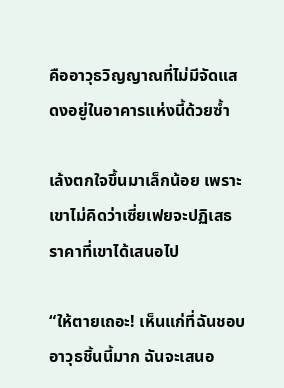คืออาวุธวิญญาณที่ไม่มีจัดแสดงอยู่ในอาคารแห่งนี้ด้วยซ้ำ

เล้งตกใจขึ้นมาเล็กน้อย เพราะเขาไม่คิดว่าเซี่ยเฟยจะปฏิเสธราคาที่เขาได้เสนอไป

“ให้ตายเถอะ! เห็นแก่ที่ฉันชอบอาวุธชิ้นนี้มาก ฉันจะเสนอ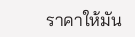ราคาให้มัน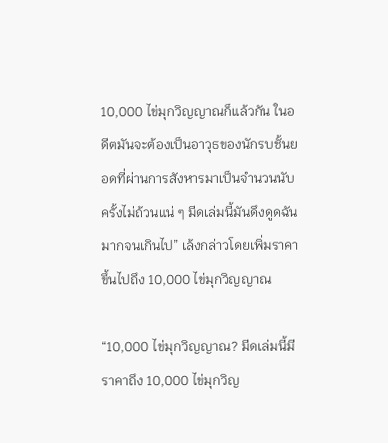10,000 ไข่มุกวิญญาณก็แล้วกัน ในอดีตมันจะต้องเป็นอาวุธของนักรบชั้นยอดที่ผ่านการสังหารมาเป็นจำนวนนับครั้งไม่ถ้วนแน่ ๆ มีดเล่มนี้มันดึงดูดฉันมากจนเกินไป” เล้งกล่าวโดยเพิ่มราคาขึ้นไปถึง 10,000 ไข่มุกวิญญาณ

“10,000 ไข่มุกวิญญาณ? มีดเล่มนี้มีราคาถึง 10,000 ไข่มุกวิญ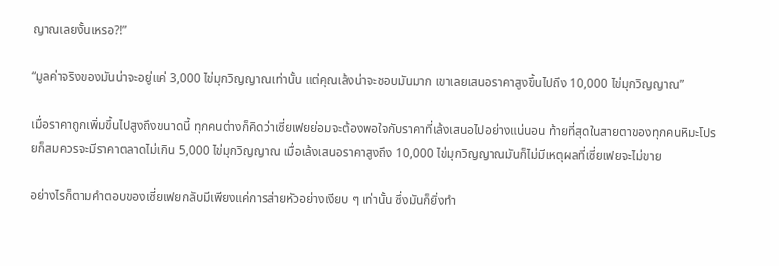ญาณเลยงั้นเหรอ?!”

“มูลค่าจริงของมันน่าจะอยู่แค่ 3,000 ไข่มุกวิญญาณเท่านั้น แต่คุณเล้งน่าจะชอบมันมาก เขาเลยเสนอราคาสูงขึ้นไปถึง 10,000 ไข่มุกวิญญาณ”

เมื่อราคาถูกเพิ่มขึ้นไปสูงถึงขนาดนี้ ทุกคนต่างก็คิดว่าเซี่ยเฟยย่อมจะต้องพอใจกับราคาที่เล้งเสนอไปอย่างแน่นอน ท้ายที่สุดในสายตาของทุกคนหิมะโปรยก็สมควรจะมีราคาตลาดไม่เกิน 5,000 ไข่มุกวิญญาณ เมื่อเล้งเสนอราคาสูงถึง 10,000 ไข่มุกวิญญาณมันก็ไม่มีเหตุผลที่เซี่ยเฟยจะไม่ขาย

อย่างไรก็ตามคำตอบของเซี่ยเฟยกลับมีเพียงแค่การส่ายหัวอย่างเงียบ ๆ เท่านั้น ซึ่งมันก็ยิ่งทำ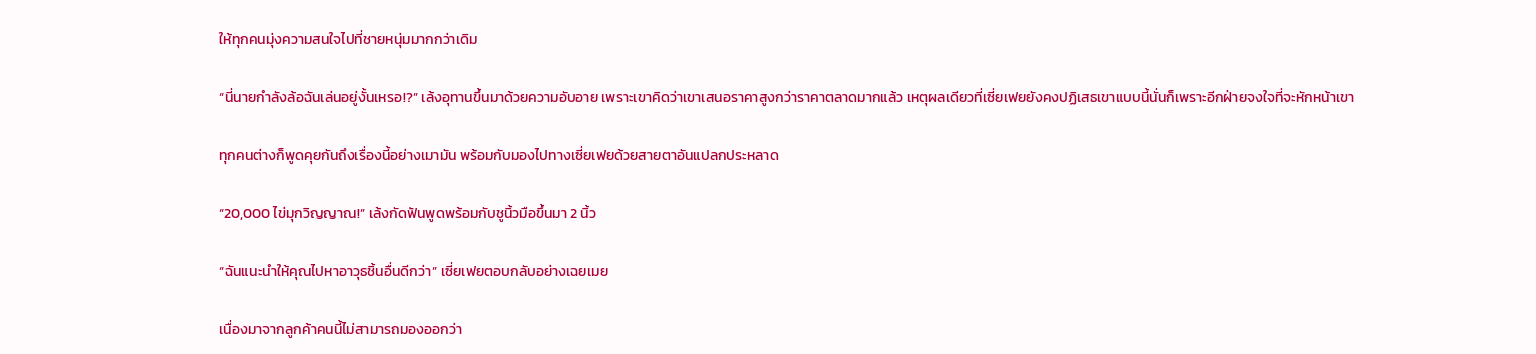ให้ทุกคนมุ่งความสนใจไปที่ชายหนุ่มมากกว่าเดิม

“นี่นายกำลังล้อฉันเล่นอยู่งั้นเหรอ!?” เล้งอุทานขึ้นมาด้วยความอับอาย เพราะเขาคิดว่าเขาเสนอราคาสูงกว่าราคาตลาดมากแล้ว เหตุผลเดียวที่เซี่ยเฟยยังคงปฏิเสธเขาแบบนี้นั่นก็เพราะอีกฝ่ายจงใจที่จะหักหน้าเขา

ทุกคนต่างก็พูดคุยกันถึงเรื่องนี้อย่างเมามัน พร้อมกับมองไปทางเซี่ยเฟยด้วยสายตาอันแปลกประหลาด

“20,000 ไข่มุกวิญญาณ!” เล้งกัดฟันพูดพร้อมกับชูนิ้วมือขึ้นมา 2 นิ้ว

“ฉันแนะนำให้คุณไปหาอาวุธชิ้นอื่นดีกว่า” เซี่ยเฟยตอบกลับอย่างเฉยเมย

เนื่องมาจากลูกค้าคนนี้ไม่สามารถมองออกว่า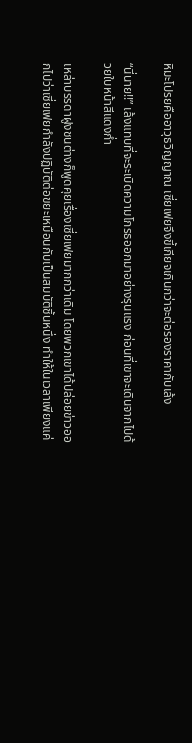หิมะโปรยคืออาวุธวิญญาณ เซี่ยเฟยจึงขี้เกียจเกินกว่าจะต่อรองราคากับเล้ง

“นี่นาย!!” เล้งแทบที่จะระเบิดความโกรธออกมาอย่างรุนแรง ก่อนที่เขาจะเดินจากไปด้วยใบหน้าสีแดงก่ำ

เหล่าบรรดาฝูงชนต่างก็พูดคุยเรื่องเซี่ยเฟยมากกว่าเดิม โดยพวกเขาได้ปล่อยข่าวออกไปว่าเซี่ยเฟยกำลังปฏิบัติต่อขยะเหมือนกับเป็นสมบัติชิ้นหนึ่ง ทำให้ในเวลาเพียงแค่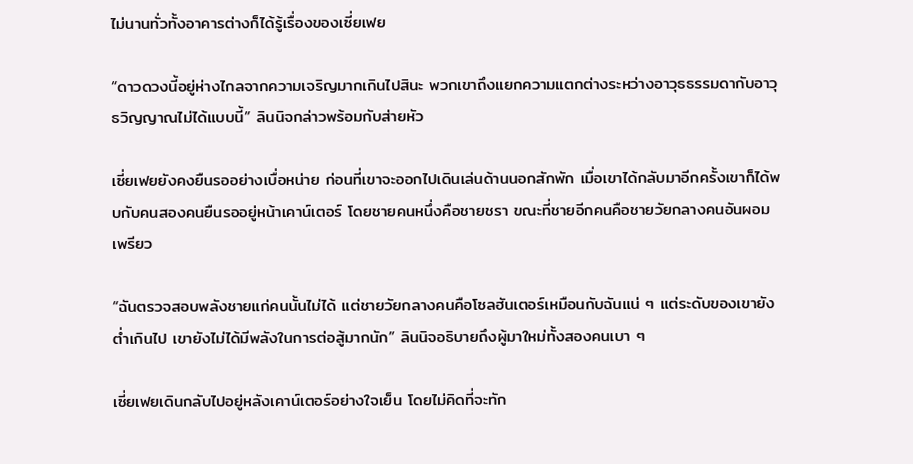ไม่นานทั่วทั้งอาคารต่างก็ได้รู้เรื่องของเซี่ยเฟย

“ดาวดวงนี้อยู่ห่างไกลจากความเจริญมากเกินไปสินะ พวกเขาถึงแยกความแตกต่างระหว่างอาวุธธรรมดากับอาวุธวิญญาณไม่ได้แบบนี้” ลินนิจกล่าวพร้อมกับส่ายหัว

เซี่ยเฟยยังคงยืนรออย่างเบื่อหน่าย ก่อนที่เขาจะออกไปเดินเล่นด้านนอกสักพัก เมื่อเขาได้กลับมาอีกครั้งเขาก็ได้พบกับคนสองคนยืนรออยู่หน้าเคาน์เตอร์ โดยชายคนหนึ่งคือชายชรา ขณะที่ชายอีกคนคือชายวัยกลางคนอันผอมเพรียว

“ฉันตรวจสอบพลังชายแก่คนนั้นไม่ได้ แต่ชายวัยกลางคนคือโซลฮันเตอร์เหมือนกับฉันแน่ ๆ แต่ระดับของเขายังต่ำเกินไป เขายังไม่ได้มีพลังในการต่อสู้มากนัก” ลินนิจอธิบายถึงผู้มาใหม่ทั้งสองคนเบา ๆ

เซี่ยเฟยเดินกลับไปอยู่หลังเคาน์เตอร์อย่างใจเย็น โดยไม่คิดที่จะทัก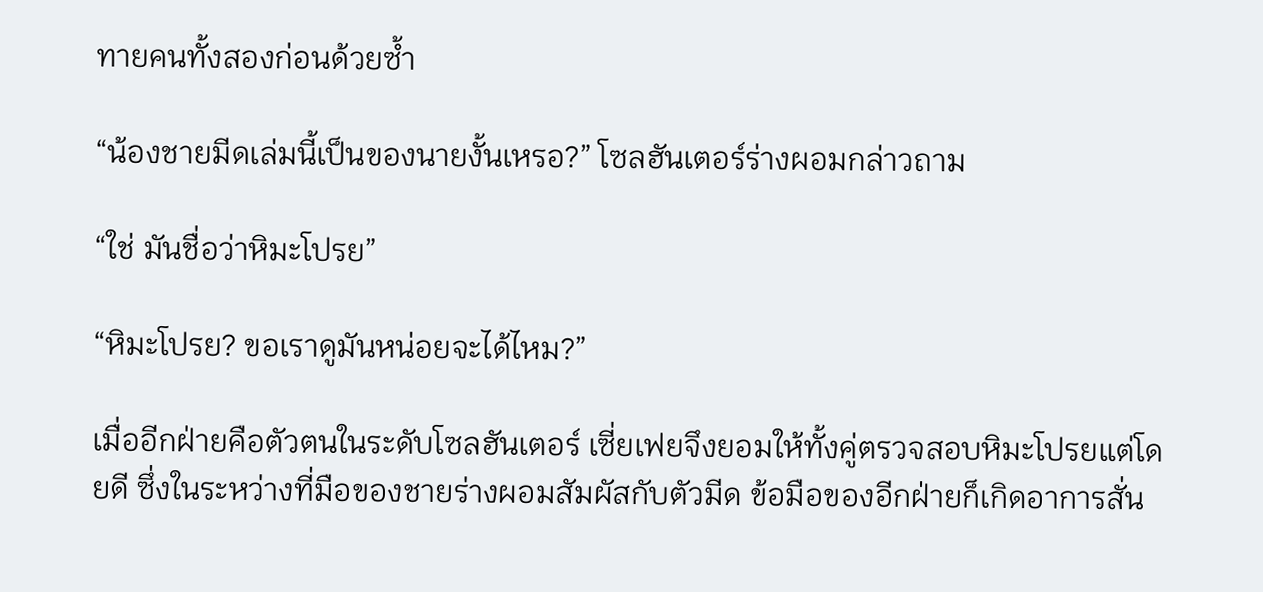ทายคนทั้งสองก่อนด้วยซ้ำ

“น้องชายมีดเล่มนี้เป็นของนายงั้นเหรอ?” โซลฮันเตอร์ร่างผอมกล่าวถาม

“ใช่ มันชื่อว่าหิมะโปรย”

“หิมะโปรย? ขอเราดูมันหน่อยจะได้ไหม?”

เมื่ออีกฝ่ายคือตัวตนในระดับโซลฮันเตอร์ เซี่ยเฟยจึงยอมให้ทั้งคู่ตรวจสอบหิมะโปรยแต่โดยดี ซึ่งในระหว่างที่มือของชายร่างผอมสัมผัสกับตัวมีด ข้อมือของอีกฝ่ายก็เกิดอาการสั่น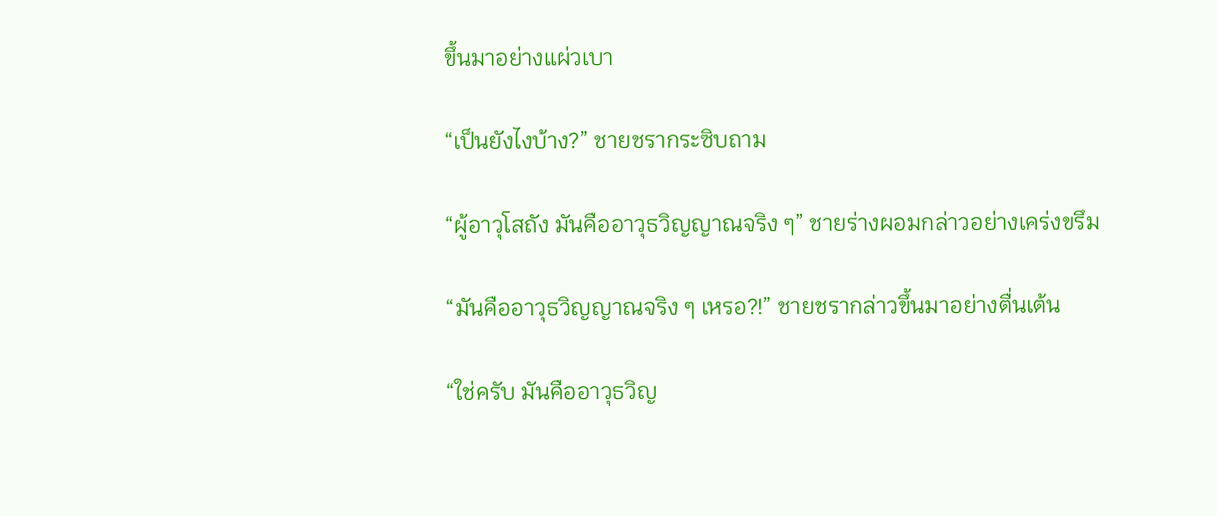ขึ้นมาอย่างแผ่วเบา

“เป็นยังไงบ้าง?” ชายชรากระซิบถาม

“ผู้อาวุโสถัง มันคืออาวุธวิญญาณจริง ๆ” ชายร่างผอมกล่าวอย่างเคร่งขรึม

“มันคืออาวุธวิญญาณจริง ๆ เหรอ?!” ชายชรากล่าวขึ้นมาอย่างตื่นเต้น

“ใช่ครับ มันคืออาวุธวิญ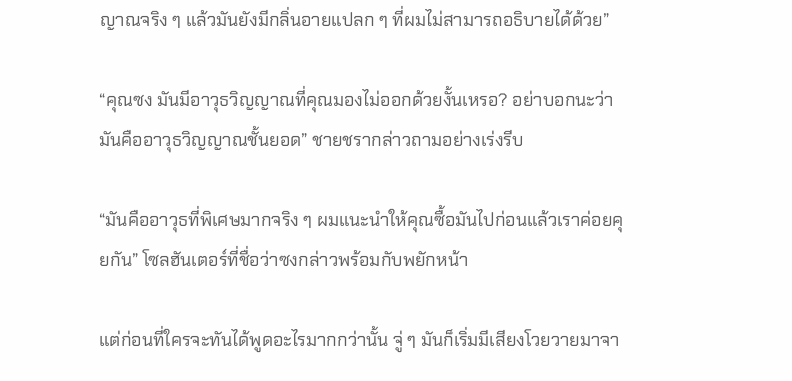ญาณจริง ๆ แล้วมันยังมีกลิ่นอายแปลก ๆ ที่ผมไม่สามารถอธิบายได้ด้วย”

“คุณซง มันมีอาวุธวิญญาณที่คุณมองไม่ออกด้วยงั้นเหรอ? อย่าบอกนะว่ามันคืออาวุธวิญญาณชั้นยอด” ชายชรากล่าวถามอย่างเร่งรีบ

“มันคืออาวุธที่พิเศษมากจริง ๆ ผมแนะนำให้คุณซื้อมันไปก่อนแล้วเราค่อยคุยกัน” โซลฮันเตอร์ที่ชื่อว่าซงกล่าวพร้อมกับพยักหน้า

แต่ก่อนที่ใครจะทันได้พูดอะไรมากกว่านั้น จู่ ๆ มันก็เริ่มมีเสียงโวยวายมาจา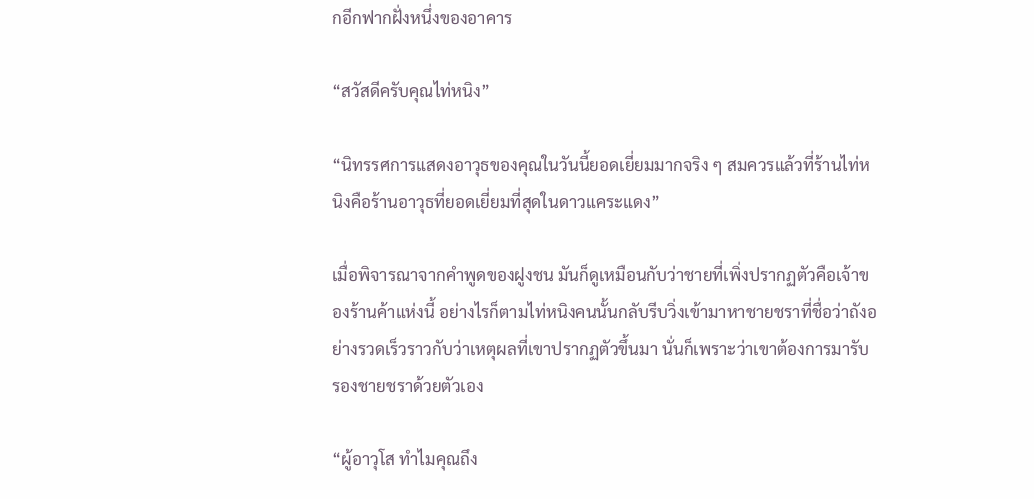กอีกฟากฝั่งหนึ่งของอาคาร

“สวัสดีครับคุณไท่หนิง”

“นิทรรศการแสดงอาวุธของคุณในวันนี้ยอดเยี่ยมมากจริง ๆ สมควรแล้วที่ร้านไท่หนิงคือร้านอาวุธที่ยอดเยี่ยมที่สุดในดาวแคระแดง”

เมื่อพิจารณาจากคำพูดของฝูงชน มันก็ดูเหมือนกับว่าชายที่เพิ่งปรากฏตัวคือเจ้าของร้านค้าแห่งนี้ อย่างไรก็ตามไท่หนิงคนนั้นกลับรีบวิ่งเข้ามาหาชายชราที่ชื่อว่าถังอย่างรวดเร็วราวกับว่าเหตุผลที่เขาปรากฏตัวขึ้นมา นั่นก็เพราะว่าเขาต้องการมารับรองชายชราด้วยตัวเอง

“ผู้อาวุโส ทำไมคุณถึง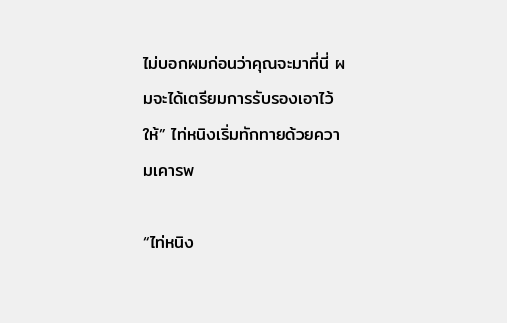ไม่บอกผมก่อนว่าคุณจะมาที่นี่ ผมจะได้เตรียมการรับรองเอาไว้ให้” ไท่หนิงเริ่มทักทายด้วยความเคารพ

“ไท่หนิง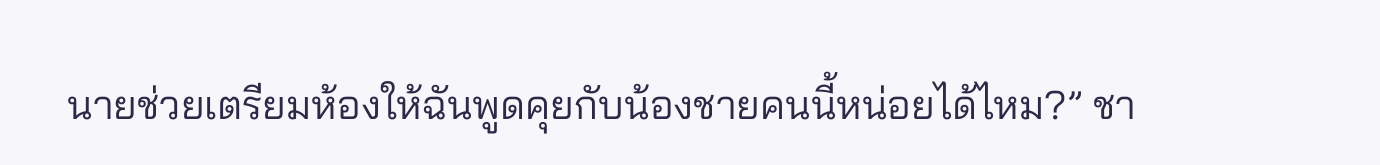นายช่วยเตรียมห้องให้ฉันพูดคุยกับน้องชายคนนี้หน่อยได้ไหม?” ชา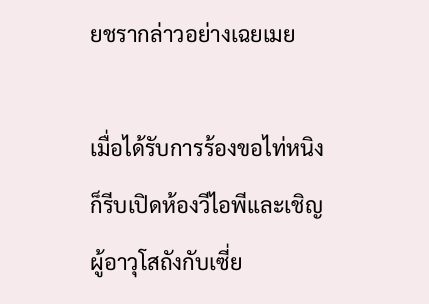ยชรากล่าวอย่างเฉยเมย

เมื่อได้รับการร้องขอไท่หนิงก็รีบเปิดห้องวีไอพีและเชิญผู้อาวุโสถังกับเซี่ย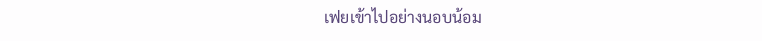เฟยเข้าไปอย่างนอบน้อม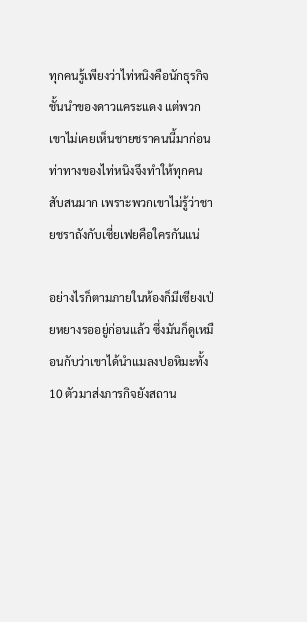ทุกคนรู้เพียงว่าไท่หนิงคือนักธุรกิจชั้นนำของดาวแคระแดง แต่พวกเขาไม่เคยเห็นชายชราคนนี้มาก่อน ท่าทางของไท่หนิงจึงทำให้ทุกคนสับสนมาก เพราะพวกเขาไม่รู้ว่าชายชราถังกับเซี่ยเฟยคือใครกันแน่

อย่างไรก็ตามภายในห้องก็มีเซียงเป่ยหยางรออยู่ก่อนแล้ว ซึ่งมันก็ดูเหมือนกับว่าเขาได้นำแมลงปอหิมะทั้ง 10 ตัวมาส่งภารกิจยังสถาน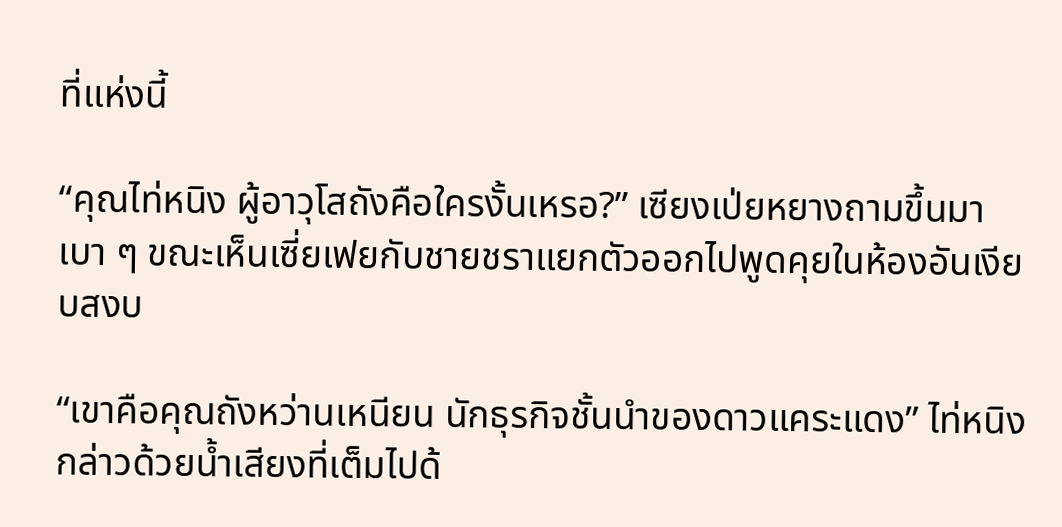ที่แห่งนี้

“คุณไท่หนิง ผู้อาวุโสถังคือใครงั้นเหรอ?” เซียงเป่ยหยางถามขึ้นมาเบา ๆ ขณะเห็นเซี่ยเฟยกับชายชราแยกตัวออกไปพูดคุยในห้องอันเงียบสงบ

“เขาคือคุณถังหว่านเหนียน นักธุรกิจชั้นนำของดาวแคระแดง” ไท่หนิงกล่าวด้วยน้ำเสียงที่เต็มไปด้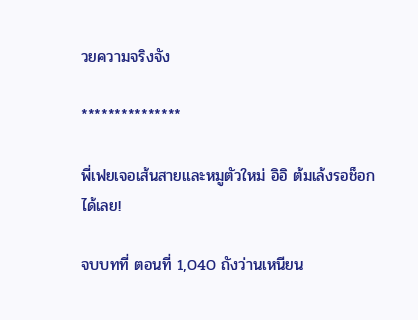วยความจริงจัง

***************

พี่เฟยเจอเส้นสายและหมูตัวใหม่ อิอิ ต้มเล้งรอช็อกได้เลย!

จบบทที่ ตอนที่ 1,040 ถังว่านเหนียน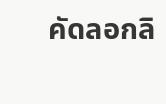คัดลอกลิ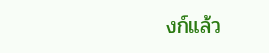งก์แล้ว